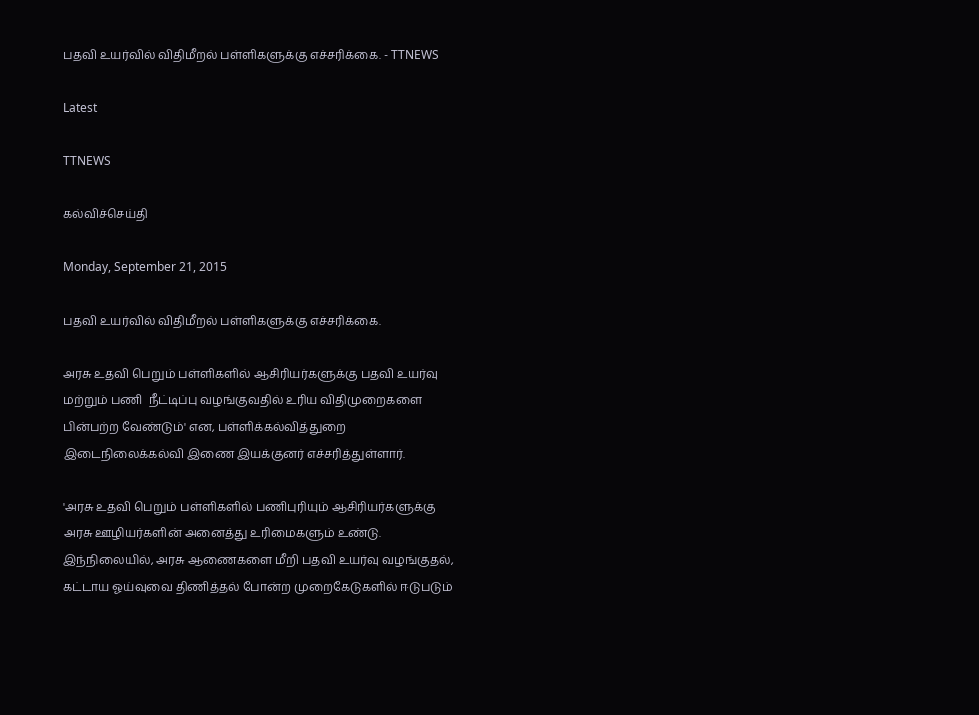பதவி உயர்வில் விதிமீறல் பள்ளிகளுக்கு எச்சரிக்கை. - TTNEWS

Latest

TTNEWS

கல்விச்செய்தி

Monday, September 21, 2015

பதவி உயர்வில் விதிமீறல் பள்ளிகளுக்கு எச்சரிக்கை.

அரசு உதவி பெறும் பள்ளிகளில் ஆசிரியர்களுக்கு பதவி உயர்வு மற்றும் பணி  நீட்டிப்பு வழங்குவதில் உரிய விதிமுறைகளை பின்பற்ற வேண்டும்' என, பள்ளிக்கல்வித்துறை இடைநிலைக்கல்வி இணை இயக்குனர் எச்சரித்துள்ளார்.

'அரசு உதவி பெறும் பள்ளிகளில் பணிபுரியும் ஆசிரியர்களுக்கு அரசு ஊழியர்களின் அனைத்து உரிமைகளும் உண்டு. இந்நிலையில், அரசு ஆணைகளை மீறி பதவி உயர்வு வழங்குதல், கட்டாய ஓய்வுவை திணித்தல் போன்ற முறைகேடுகளில் ஈடுபடும்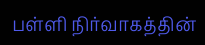பள்ளி நிர்வாகத்தின்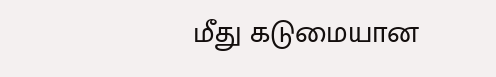மீது கடுமையான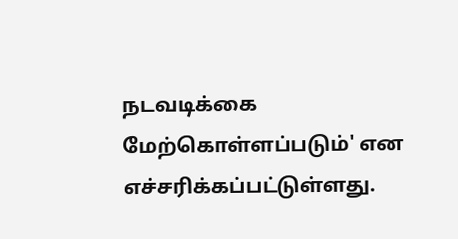நடவடிக்கை மேற்கொள்ளப்படும்' என எச்சரிக்கப்பட்டுள்ளது.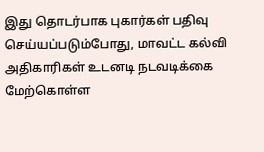இது தொடர்பாக புகார்கள் பதிவு செய்யப்படும்போது, மாவட்ட கல்வி அதிகாரிகள் உடனடி நடவடிக்கை மேற்கொள்ள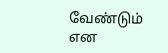வேண்டும் என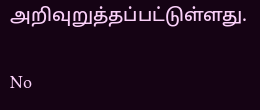அறிவுறுத்தப்பட்டுள்ளது.

No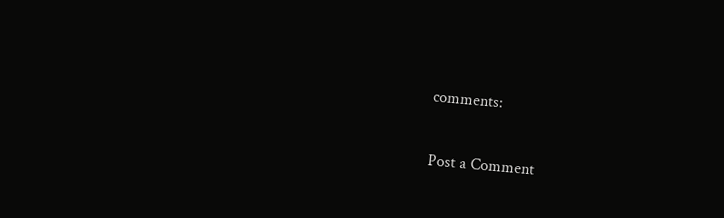comments:

Post a Comment